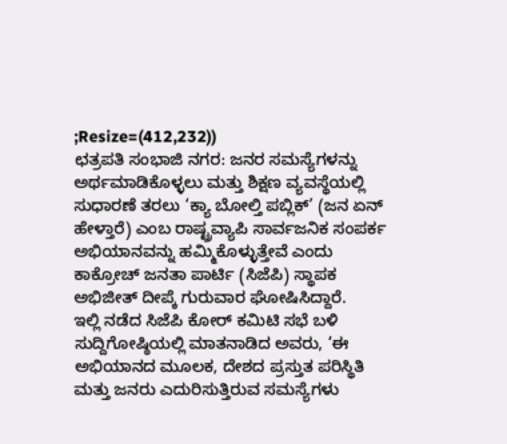;Resize=(412,232))
ಛತ್ರಪತಿ ಸಂಭಾಜಿ ನಗರ: ಜನರ ಸಮಸ್ಯೆಗಳನ್ನು ಅರ್ಥಮಾಡಿಕೊಳ್ಳಲು ಮತ್ತು ಶಿಕ್ಷಣ ವ್ಯವಸ್ಥೆಯಲ್ಲಿ ಸುಧಾರಣೆ ತರಲು ‘ಕ್ಯಾ ಬೋಲ್ತಿ ಪಬ್ಲಿಕ್’ (ಜನ ಏನ್ ಹೇಳ್ತಾರೆ) ಎಂಬ ರಾಷ್ಟ್ರವ್ಯಾಪಿ ಸಾರ್ವಜನಿಕ ಸಂಪರ್ಕ ಅಭಿಯಾನವನ್ನು ಹಮ್ಮಿಕೊಳ್ಳುತ್ತೇವೆ ಎಂದು ಕಾಕ್ರೋಚ್ ಜನತಾ ಪಾರ್ಟಿ (ಸಿಜೆಪಿ) ಸ್ಥಾಪಕ ಅಭಿಜೀತ್ ದೀಪ್ಕೆ ಗುರುವಾರ ಘೋಷಿಸಿದ್ದಾರೆ.
ಇಲ್ಲಿ ನಡೆದ ಸಿಜೆಪಿ ಕೋರ್ ಕಮಿಟಿ ಸಭೆ ಬಳಿ ಸುದ್ದಿಗೋಷ್ಠಿಯಲ್ಲಿ ಮಾತನಾಡಿದ ಅವರು, ‘ಈ ಅಭಿಯಾನದ ಮೂಲಕ, ದೇಶದ ಪ್ರಸ್ತುತ ಪರಿಸ್ಥಿತಿ ಮತ್ತು ಜನರು ಎದುರಿಸುತ್ತಿರುವ ಸಮಸ್ಯೆಗಳು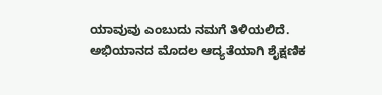ಯಾವುವು ಎಂಬುದು ನಮಗೆ ತಿಳಿಯಲಿದೆ.
ಅಭಿಯಾನದ ಮೊದಲ ಆದ್ಯತೆಯಾಗಿ ಶೈಕ್ಷಣಿಕ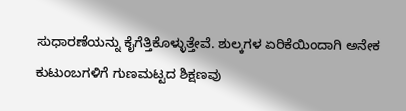ಸುಧಾರಣೆಯನ್ನು ಕೈಗೆತ್ತಿಕೊಳ್ಳುತ್ತೇವೆ. ಶುಲ್ಕಗಳ ಏರಿಕೆಯಿಂದಾಗಿ ಅನೇಕ ಕುಟುಂಬಗಳಿಗೆ ಗುಣಮಟ್ಟದ ಶಿಕ್ಷಣವು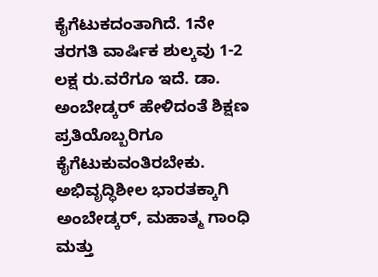ಕೈಗೆಟುಕದಂತಾಗಿದೆ. 1ನೇ ತರಗತಿ ವಾರ್ಷಿಕ ಶುಲ್ಕವು 1-2 ಲಕ್ಷ ರು.ವರೆಗೂ ಇದೆ. ಡಾ. ಅಂಬೇಡ್ಕರ್ ಹೇಳಿದಂತೆ ಶಿಕ್ಷಣ ಪ್ರತಿಯೊಬ್ಬರಿಗೂ ಕೈಗೆಟುಕುವಂತಿರಬೇಕು. ಅಭಿವೃದ್ಧಿಶೀಲ ಭಾರತಕ್ಕಾಗಿ ಅಂಬೇಡ್ಕರ್, ಮಹಾತ್ಮ ಗಾಂಧಿ ಮತ್ತು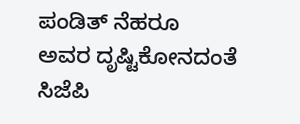ಪಂಡಿತ್ ನೆಹರೂ ಅವರ ದೃಷ್ಟಿಕೋನದಂತೆ ಸಿಜೆಪಿ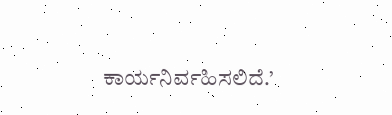ಕಾರ್ಯನಿರ್ವಹಿಸಲಿದೆ.’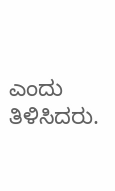ಎಂದು ತಿಳಿಸಿದರು.